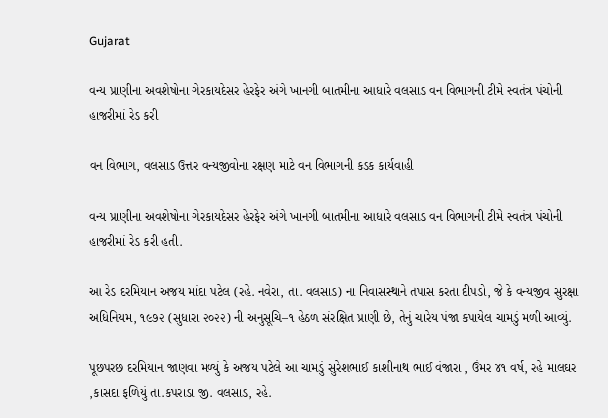Gujarat

વન્ય પ્રાણીના અવશેષોના ગેરકાયદેસર હેરફેર અંગે ખાનગી બાતમીના આધારે વલસાડ વન વિભાગની ટીમે સ્વતંત્ર પંચોની હાજરીમાં રેડ કરી

વન વિભાગ, વલસાડ ઉત્તર વન્યજીવોના રક્ષણ માટે વન વિભાગની કડક કાર્યવાહી

વન્ય પ્રાણીના અવશેષોના ગેરકાયદેસર હેરફેર અંગે ખાનગી બાતમીના આધારે વલસાડ વન વિભાગની ટીમે સ્વતંત્ર પંચોની હાજરીમાં રેડ કરી હતી.

આ રેડ દરમિયાન અજય માંદા પટેલ (રહે. નવેરા, તા. વલસાડ) ના નિવાસસ્થાને તપાસ કરતા દીપડો, જે કે વન્યજીવ સુરક્ષા અધિનિયમ, ૧૯૭૨ (સુધારા ૨૦૨૨) ની અનુસૂચિ–૧ હેઠળ સંરક્ષિત પ્રાણી છે, તેનું ચારેય પંજા કપાયેલ ચામડું મળી આવ્યું.

પૂછપરછ દરમિયાન જાણવા મળ્યું કે અજય પટેલે આ ચામડું સુરેશભાઈ કાશીનાથ ભાઈ વંજારા , ઉંમર ૪૧ વર્ષ, રહે માલઘર ,કાસદા ફળિયું તા.કપરાડા જી. વલસાડ, રહે.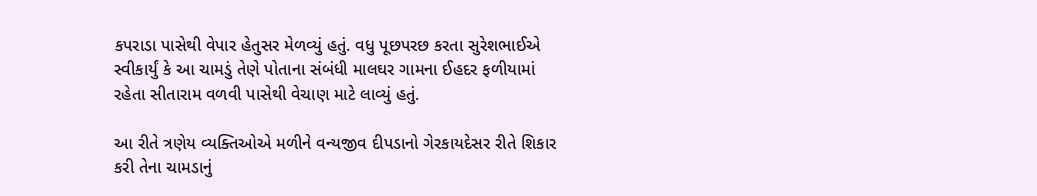કપરાડા પાસેથી વેપાર હેતુસર મેળવ્યું હતું. વધુ પૂછપરછ કરતા સુરેશભાઈએ સ્વીકાર્યું કે આ ચામડું તેણે પોતાના સંબંધી માલઘર ગામના ઈહદર ફળીયામાં રહેતા સીતારામ વળવી પાસેથી વેચાણ માટે લાવ્યું હતું.

આ રીતે ત્રણેય વ્યક્તિઓએ મળીને વન્યજીવ દીપડાનો ગેરકાયદેસર રીતે શિકાર કરી તેના ચામડાનું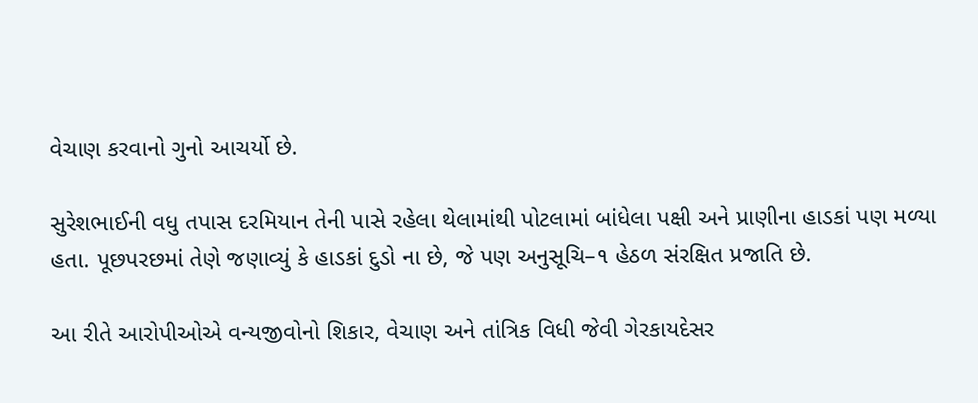વેચાણ કરવાનો ગુનો આચર્યો છે.

સુરેશભાઈની વધુ તપાસ દરમિયાન તેની પાસે રહેલા થેલામાંથી પોટલામાં બાંધેલા પક્ષી અને પ્રાણીના હાડકાં પણ મળ્યા હતા. પૂછપરછમાં તેણે જણાવ્યું કે હાડકાં દુડો ના છે, જે પણ અનુસૂચિ–૧ હેઠળ સંરક્ષિત પ્રજાતિ છે.

આ રીતે આરોપીઓએ વન્યજીવોનો શિકાર, વેચાણ અને તાંત્રિક વિધી જેવી ગેરકાયદેસર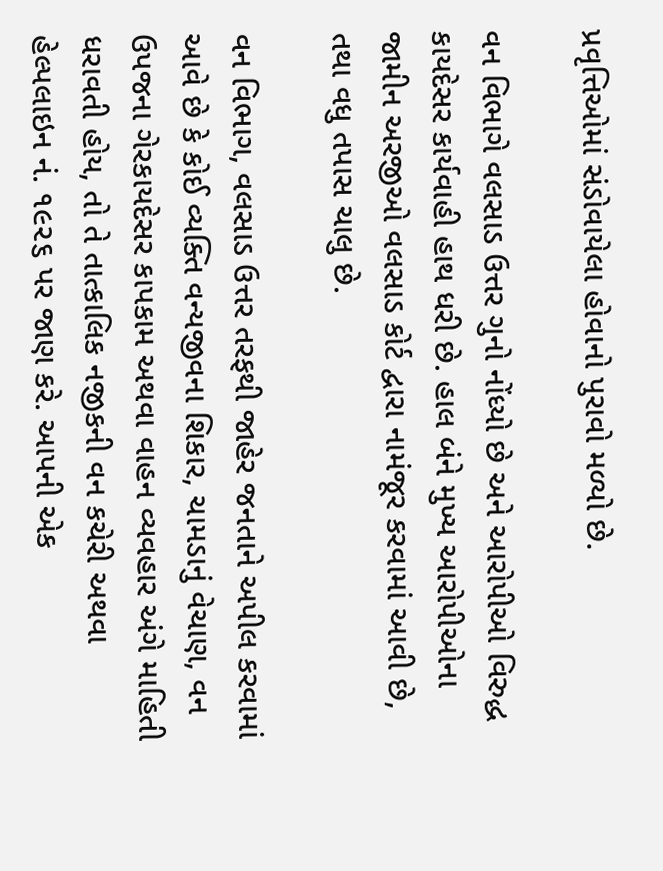પ્રવૃત્તિઓમાં સંડોવાયેલા હોવાનો પુરાવો મળ્યો છે.

વન વિભાગે વલસાડ ઉત્તર ગુનો નોંધ્યો છે અને આરોપીઓ વિરુદ્ધ કાયદેસર કાર્યવાહી હાથ ધરી છે. હાલ બંને મુખ્ય આરોપીઓના જામીન અરજીઓ વલસાડ કોર્ટ દ્વારા નામંજૂર કરવામાં આવી છે, તથા વધુ તપાસ ચાલુ છે.

વન વિભાગ, વલસાડ ઉત્તર તરફથી જાહેર જનતાને અપીલ કરવામાં આવે છે કે કોઈ વ્યક્તિ વન્યજીવના શિકાર, ચામડાનું વેચાણ, વન ઉપજના ગેરકાયદેસર કાપકામ અથવા વાહન વ્યવહાર અંગે માહિતી ધરાવતી હોય, તો તે તાત્કાલિક નજીકની વન કચેરી અથવા હેલ્પલાઇન નં. ૧૯૨૬ પર જાણ કરે. આપની એક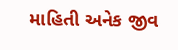માહિતી અનેક જીવ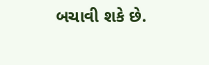બચાવી શકે છે.